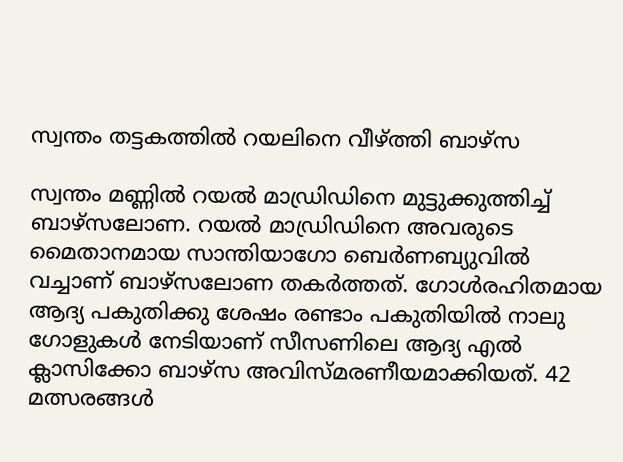സ്വന്തം തട്ടകത്തിൽ റയലിനെ വീഴ്ത്തി ബാഴ്‌സ

സ്വന്തം മണ്ണിൽ റയല്‍ മാഡ്രിഡിനെ മുട്ടുക്കുത്തിച്ച് ബാഴ്‌സലോണ. റയല്‍ മാഡ്രിഡിനെ അവരുടെ മൈതാനമായ സാന്തിയാഗോ ബെര്‍ണബ്യുവിൽ വച്ചാണ് ബാഴ്‌സലോണ തകർത്തത്. ഗോള്‍രഹിതമായ ആദ്യ പകുതിക്കു ശേഷം രണ്ടാം പകുതിയില്‍ നാലു ഗോളുകള്‍ നേടിയാണ് സീസണിലെ ആദ്യ എല്‍ ക്ലാസിക്കോ ബാഴ്‌സ അവിസ്മരണീയമാക്കിയത്. 42 മത്സരങ്ങള്‍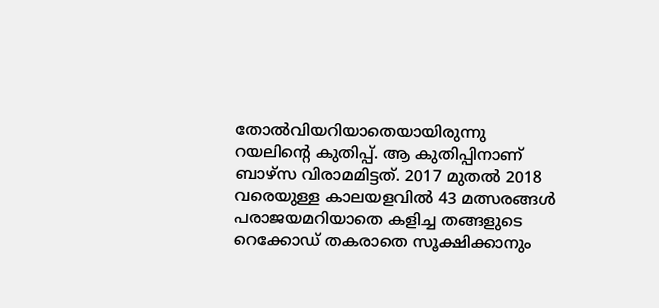തോല്‍വിയറിയാതെയായിരുന്നു റയലിന്റെ കുതിപ്പ്. ആ കുതിപ്പിനാണ് ബാഴ്‌സ വിരാമമിട്ടത്. 2017 മുതല്‍ 2018 വരെയുള്ള കാലയളവില്‍ 43 മത്സരങ്ങള്‍ പരാജയമറിയാതെ കളിച്ച തങ്ങളുടെ റെക്കോഡ് തകരാതെ സൂക്ഷിക്കാനും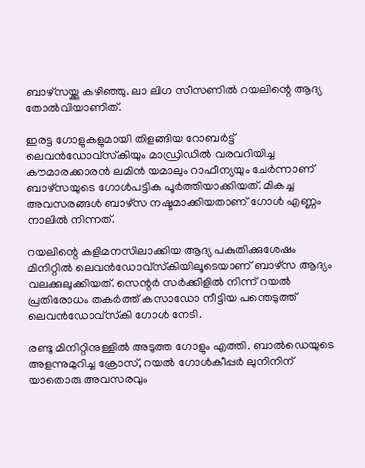ബാഴ്‌സയ്ക്കു കഴിഞ്ഞു. ലാ ലിഗ സീസണില്‍ റയലിന്റെ ആദ്യ തോല്‍വിയാണിത്.

ഇരട്ട ഗോളുകളുമായി തിളങ്ങിയ റോബര്‍ട്ട് ലെവന്‍ഡോവ്‌സ്‌കിയും മാഡ്രിഡില്‍ വരവറിയിച്ച കൗമാരക്കാരന്‍ ലമിന്‍ യമാലും റാഫീന്യയും ചേര്‍ന്നാണ് ബാഴ്‌സയുടെ ഗോള്‍പട്ടിക പൂര്‍ത്തിയാക്കിയത്. മികച്ച അവസരങ്ങള്‍ ബാഴ്‌സ നഷ്ടമാക്കിയതാണ് ഗോള്‍ എണ്ണം നാലില്‍ നിന്നത്.

റയലിന്റെ കളിമനസിലാക്കിയ ആദ്യ പകുതിക്കുശേഷം മിനിറ്റില്‍ ലെവന്‍ഡോവ്‌സ്‌കിയിലൂടെയാണ് ബാഴ്‌സ ആദ്യം വലക്കുലുക്കിയത്. സെന്റര്‍ സര്‍ക്കിളില്‍ നിന്ന് റയല്‍ പ്രതിരോധം തകർത്ത് കസാഡോ നീട്ടിയ പന്തെടുത്ത് ലെവന്‍ഡോവ്‌സ്‌കി ഗോൾ നേടി.

രണ്ടു മിനിറ്റിനുള്ളില്‍ അടുത്ത ഗോളും എത്തി. ബാല്‍ഡെയുടെ അളന്നുമുറിച്ച ക്രോസ്, റയല്‍ ഗോള്‍കീപ്പര്‍ ലുനിനിന് യാതൊരു അവസരവും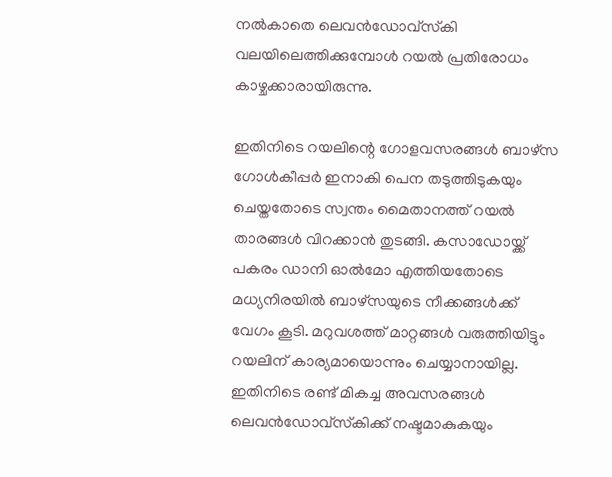നല്‍കാതെ ലെവന്‍ഡോവ്‌സ്‌കി വലയിലെത്തിക്കുമ്പോള്‍ റയല്‍ പ്രതിരോധം കാഴ്ചക്കാരായിരുന്നു.

ഇതിനിടെ റയലിന്റെ ഗോളവസരങ്ങള്‍ ബാഴ്‌സ ഗോള്‍കീപ്പര്‍ ഇനാകി പെന തടുത്തിടുകയും ചെയ്തതോടെ സ്വന്തം മൈതാനത്ത് റയല്‍ താരങ്ങള്‍ വിറക്കാൻ തുടങ്ങി. കസാഡോയ്ക്ക് പകരം ഡാനി ഓല്‍മോ എത്തിയതോടെ മധ്യനിരയില്‍ ബാഴ്‌സയുടെ നീക്കങ്ങള്‍ക്ക് വേഗം കൂടി. മറുവശത്ത് മാറ്റങ്ങള്‍ വരുത്തിയിട്ടും റയലിന് കാര്യമായൊന്നും ചെയ്യാനായില്ല. ഇതിനിടെ രണ്ട് മികച്ച അവസരങ്ങള്‍ ലെവന്‍ഡോവ്‌സ്‌കിക്ക് നഷ്ടമാകുകയും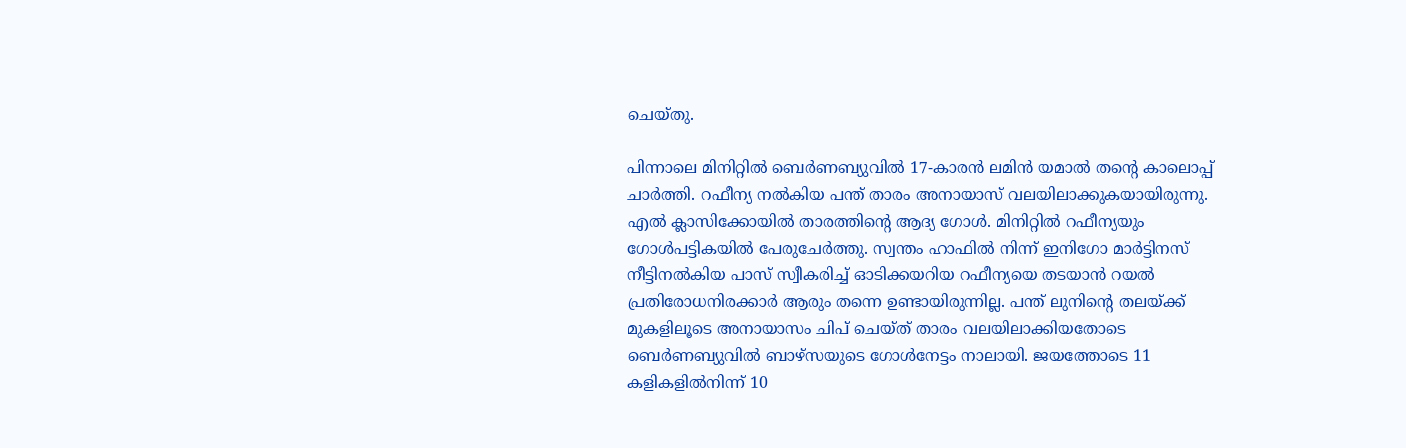ചെയ്തു.

പിന്നാലെ മിനിറ്റില്‍ ബെര്‍ണബ്യുവില്‍ 17-കാരന്‍ ലമിന്‍ യമാല്‍ തന്റെ കാലൊപ്പ് ചാര്‍ത്തി. റഫീന്യ നല്‍കിയ പന്ത് താരം അനായാസ് വലയിലാക്കുകയായിരുന്നു. എല്‍ ക്ലാസിക്കോയില്‍ താരത്തിന്റെ ആദ്യ ഗോള്‍. മിനിറ്റില്‍ റഫീന്യയും ഗോള്‍പട്ടികയില്‍ പേരുചേര്‍ത്തു. സ്വന്തം ഹാഫില്‍ നിന്ന് ഇനിഗോ മാര്‍ട്ടിനസ് നീട്ടിനല്‍കിയ പാസ് സ്വീകരിച്ച് ഓടിക്കയറിയ റഫീന്യയെ തടയാന്‍ റയല്‍ പ്രതിരോധനിരക്കാര്‍ ആരും തന്നെ ഉണ്ടായിരുന്നില്ല. പന്ത് ലുനിന്റെ തലയ്ക്ക് മുകളിലൂടെ അനായാസം ചിപ് ചെയ്ത് താരം വലയിലാക്കിയതോടെ ബെര്‍ണബ്യുവില്‍ ബാഴ്‌സയുടെ ഗോള്‍നേട്ടം നാലായി. ജയത്തോടെ 11 കളികളില്‍നിന്ന് 10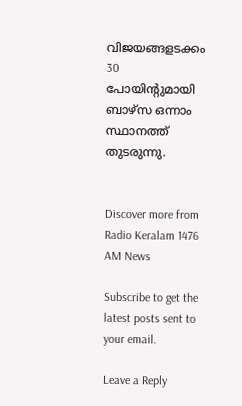വിജയങ്ങളടക്കം 30 പോയിന്റുമായി ബാഴ്‌സ ഒന്നാം സ്ഥാനത്ത് തുടരുന്നു.


Discover more from Radio Keralam 1476 AM News

Subscribe to get the latest posts sent to your email.

Leave a Reply